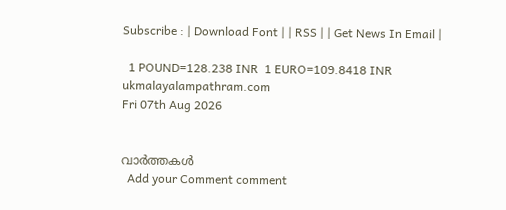Subscribe : | Download Font | | RSS | | Get News In Email |

  1 POUND=128.238 INR  1 EURO=109.8418 INR
ukmalayalampathram.com
Fri 07th Aug 2026


വാര്‍ത്തകള്‍
  Add your Comment comment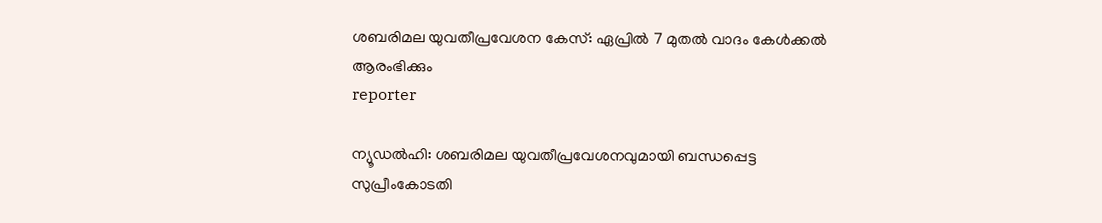ശബരിമല യുവതീപ്രവേശന കേസ്: ഏപ്രില്‍ 7 മുതല്‍ വാദം കേള്‍ക്കല്‍ ആരംഭിക്കും
reporter

ന്യൂഡല്‍ഹി: ശബരിമല യുവതീപ്രവേശനവുമായി ബന്ധപ്പെട്ട സുപ്രീംകോടതി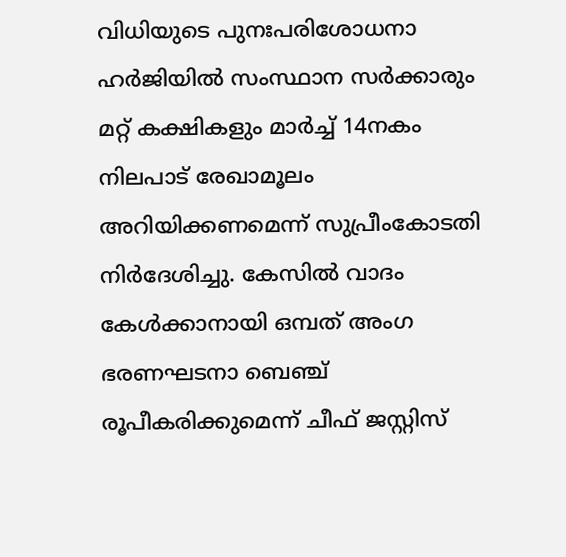വിധിയുടെ പുനഃപരിശോധനാ ഹര്‍ജിയില്‍ സംസ്ഥാന സര്‍ക്കാരും മറ്റ് കക്ഷികളും മാര്‍ച്ച് 14നകം നിലപാട് രേഖാമൂലം അറിയിക്കണമെന്ന് സുപ്രീംകോടതി നിര്‍ദേശിച്ചു. കേസില്‍ വാദം കേള്‍ക്കാനായി ഒമ്പത് അംഗ ഭരണഘടനാ ബെഞ്ച് രൂപീകരിക്കുമെന്ന് ചീഫ് ജസ്റ്റിസ്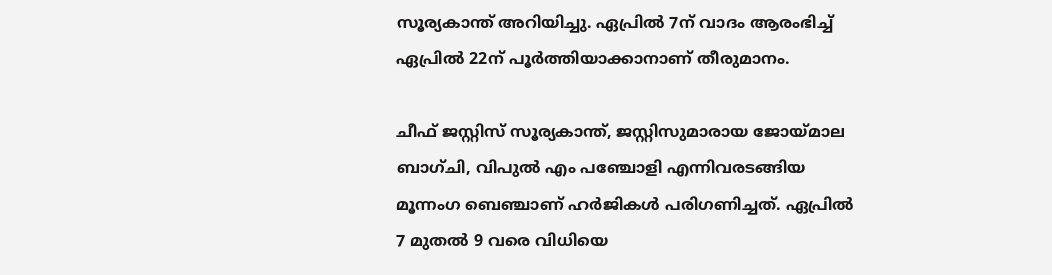സൂര്യകാന്ത് അറിയിച്ചു. ഏപ്രില്‍ 7ന് വാദം ആരംഭിച്ച് ഏപ്രില്‍ 22ന് പൂര്‍ത്തിയാക്കാനാണ് തീരുമാനം.

ചീഫ് ജസ്റ്റിസ് സൂര്യകാന്ത്, ജസ്റ്റിസുമാരായ ജോയ്മാല ബാഗ്ചി, വിപുല്‍ എം പഞ്ചോളി എന്നിവരടങ്ങിയ മൂന്നംഗ ബെഞ്ചാണ് ഹര്‍ജികള്‍ പരിഗണിച്ചത്. ഏപ്രില്‍ 7 മുതല്‍ 9 വരെ വിധിയെ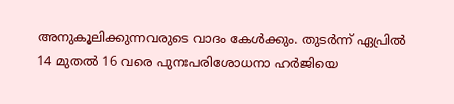അനുകൂലിക്കുന്നവരുടെ വാദം കേള്‍ക്കും. തുടര്‍ന്ന് ഏപ്രില്‍ 14 മുതല്‍ 16 വരെ പുനഃപരിശോധനാ ഹര്‍ജിയെ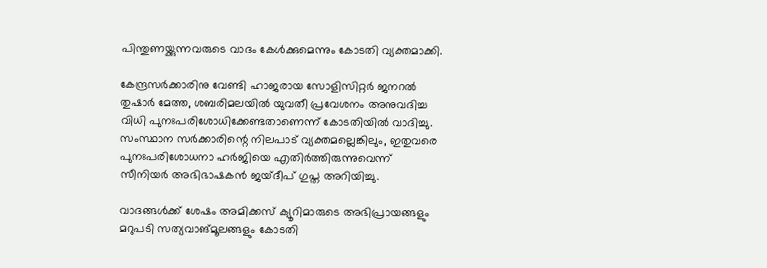പിന്തുണയ്ക്കുന്നവരുടെ വാദം കേള്‍ക്കുമെന്നും കോടതി വ്യക്തമാക്കി.

കേന്ദ്രസര്‍ക്കാരിനു വേണ്ടി ഹാജരായ സോളിസിറ്റര്‍ ജനറല്‍ തുഷാര്‍ മേത്ത, ശബരിമലയില്‍ യുവതീ പ്രവേശനം അനുവദിച്ച വിധി പുനഃപരിശോധിക്കേണ്ടതാണെന്ന് കോടതിയില്‍ വാദിച്ചു. സംസ്ഥാന സര്‍ക്കാരിന്റെ നിലപാട് വ്യക്തമല്ലെങ്കിലും, ഇതുവരെ പുനഃപരിശോധനാ ഹര്‍ജിയെ എതിര്‍ത്തിരുന്നുവെന്ന് സീനിയര്‍ അഭിഭാഷകന്‍ ജയ്ദീപ് ഗുപ്ത അറിയിച്ചു.

വാദങ്ങള്‍ക്ക് ശേഷം അമിക്കസ് ക്യൂറിമാരുടെ അഭിപ്രായങ്ങളും മറുപടി സത്യവാങ്മൂലങ്ങളും കോടതി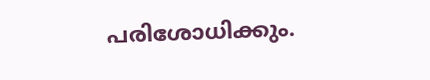പരിശോധിക്കും.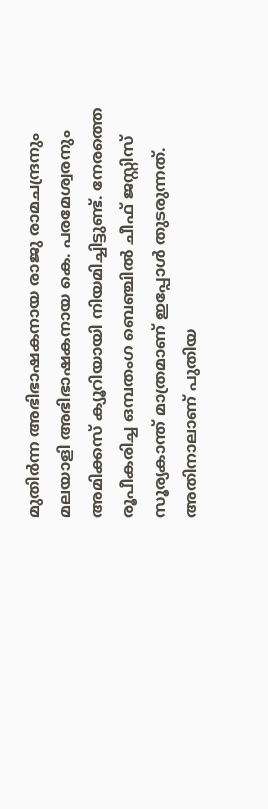മുതിര്‍ന്ന അഭിഭാഷകനായ രാജു രാമചന്ദ്രനും മലയാളി അഭിഭാഷകനായ കെ. പരമേശ്വരനും അമിക്കസ് ക്യൂറിയായി നിയമിച്ചിട്ടുണ്ട്. നേരത്തെ രൂപീകരിച്ച ഒമ്പതംഗ ബെഞ്ചില്‍ ചീഫ് ജസ്റ്റിസ് സൂര്യകാന്ത് മാത്രമാണ് ഇപ്പോള്‍ തുടരുന്നത്. അതിനാലാണ് പുതിയ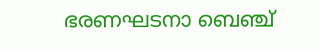ഭരണഘടനാ ബെഞ്ച്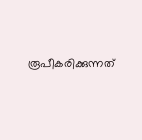രൂപീകരിക്കുന്നത്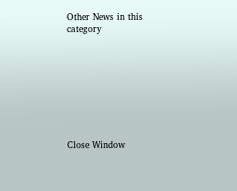Other News in this category








Close Window